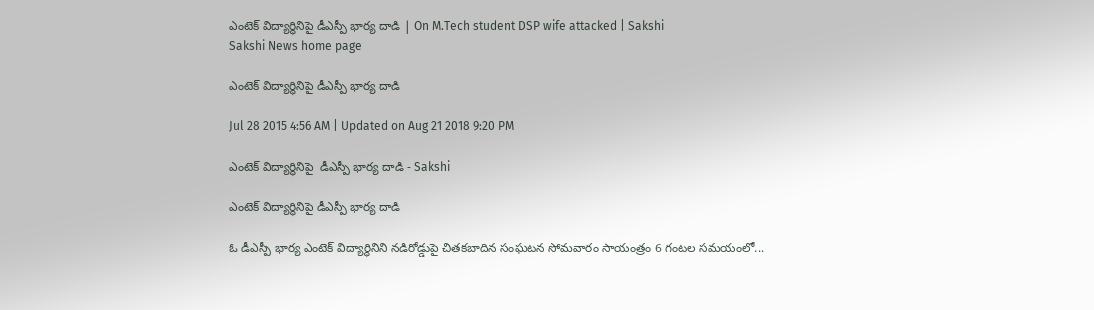ఎంటెక్ విద్యార్థినిపై డీఎస్పీ భార్య దాడి | On M.Tech student DSP wife attacked | Sakshi
Sakshi News home page

ఎంటెక్ విద్యార్థినిపై డీఎస్పీ భార్య దాడి

Jul 28 2015 4:56 AM | Updated on Aug 21 2018 9:20 PM

ఎంటెక్ విద్యార్థినిపై  డీఎస్పీ భార్య దాడి - Sakshi

ఎంటెక్ విద్యార్థినిపై డీఎస్పీ భార్య దాడి

ఓ డీఎస్పీ భార్య ఎంటెక్ విద్యార్ధినిని నడిరోడ్డుపై చితకబాదిన సంఘటన సోమవారం సాయంత్రం 6 గంటల సమయంలో...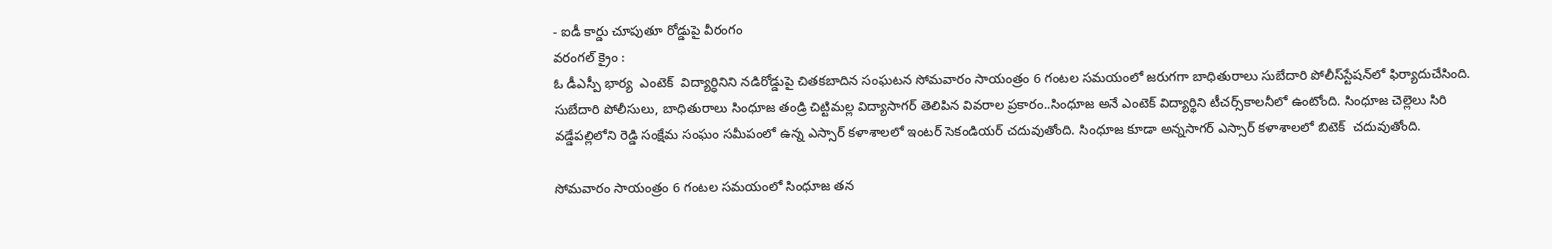- ఐడీ కార్డు చూపుతూ రోడ్డుపై వీరంగం
వరంగల్ క్రైం :
ఓ డీఎస్పీ భార్య  ఎంటెక్  విద్యార్ధినిని నడిరోడ్డుపై చితకబాదిన సంఘటన సోమవారం సాయంత్రం 6 గంటల సమయంలో జరుగగా బాధితురాలు సుబేదారి పోలీస్‌స్టేషన్‌లో ఫిర్యాదుచేసింది. సుబేదారి పోలీసులు, బాధితురాలు సింధూజ తండ్రి చిట్టిమల్ల విద్యాసాగర్ తెలిపిన వివరాల ప్రకారం..సింధూజ అనే ఎంటెక్ విద్యార్థిని టీచర్స్‌కాలనీలో ఉంటోంది. సింధూజ చెల్లెలు సిరి  వడ్డేపల్లిలోని రెడ్డి సంక్షేమ సంఘం సమీపంలో ఉన్న ఎస్సార్ కళాశాలలో ఇంటర్ సెకండియర్ చదువుతోంది. సింధూజ కూడా అన్నసాగర్ ఎస్సార్ కళాశాలలో బిటెక్  చదువుతోంది.

సోమవారం సాయంత్రం 6 గంటల సమయంలో సింధూజ తన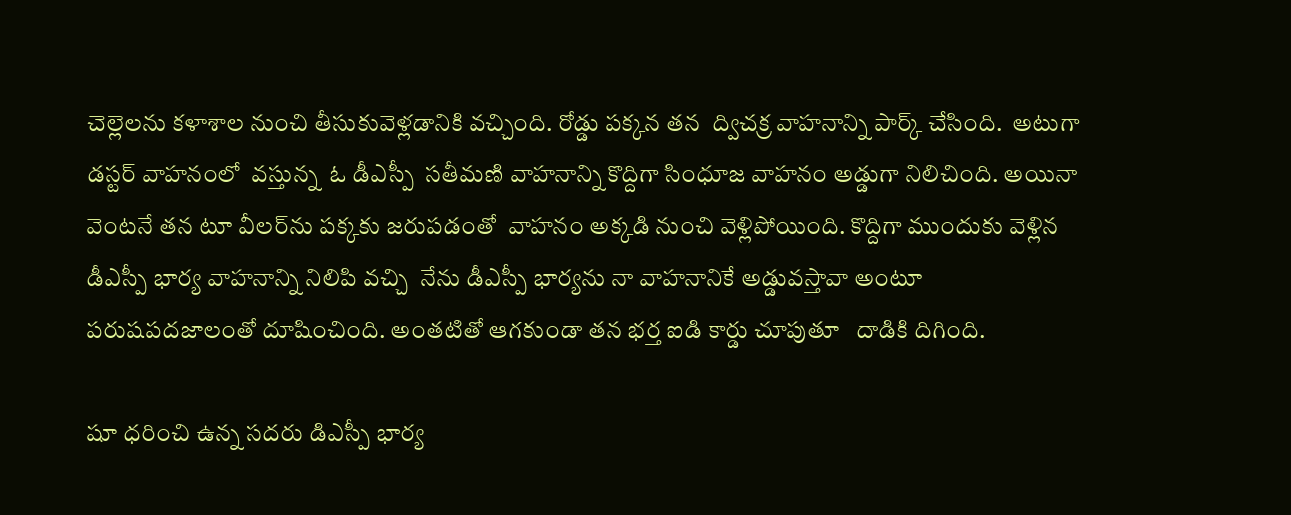చెల్లెలను కళాశాల నుంచి తీసుకువెళ్లడానికి వచ్చింది. రోడ్డు పక్కన తన  ద్విచక్ర వాహనాన్ని పార్క్ చేసింది.  అటుగా డస్టర్ వాహనంలో  వస్తున్న  ఓ డీఎస్పీ  సతీమణి వాహనాన్ని కొద్దిగా సింధూజ వాహనం అడ్డుగా నిలిచింది. అయినా వెంటనే తన టూ వీలర్‌ను పక్కకు జరుపడంతో  వాహనం అక్కడి నుంచి వెళ్లిపోయింది. కొద్దిగా ముందుకు వెళ్లిన డీఎస్పీ భార్య వాహనాన్ని నిలిపి వచ్చి  నేను డీఎస్పీ భార్యను నా వాహనానికే అడ్డువస్తావా అంటూ పరుషపదజాలంతో దూషించింది. అంతటితో ఆగకుండా తన భర్త ఐడి కార్డు చూపుతూ   దాడికి దిగింది.

షూ ధరించి ఉన్న సదరు డిఎస్పీ భార్య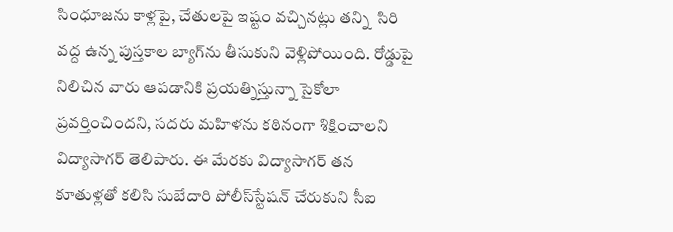సింధూజను కాళ్లపై, చేతులపై ఇష్టం వచ్చినట్లు తన్ని  సిరి వద్ద ఉన్న పుస్తకాల బ్యాగ్‌ను తీసుకుని వెళ్లిపోయింది. రోడ్డుపై నిలిచిన వారు ఆపడానికి ప్రయత్నిస్తున్నా సైకోలా ప్రవర్తించిందని, సదరు మహిళను కఠినంగా శిక్షించాలని విద్యాసాగర్ తెలిపారు. ఈ మేరకు విద్యాసాగర్ తన కూతుళ్లతో కలిసి సుబేదారి పోలీస్‌స్టేషన్ చేరుకుని సీఐ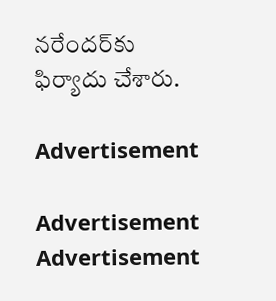నరేందర్‌కు ఫిర్యాదు చేశారు.

Advertisement

Advertisement
Advertisement